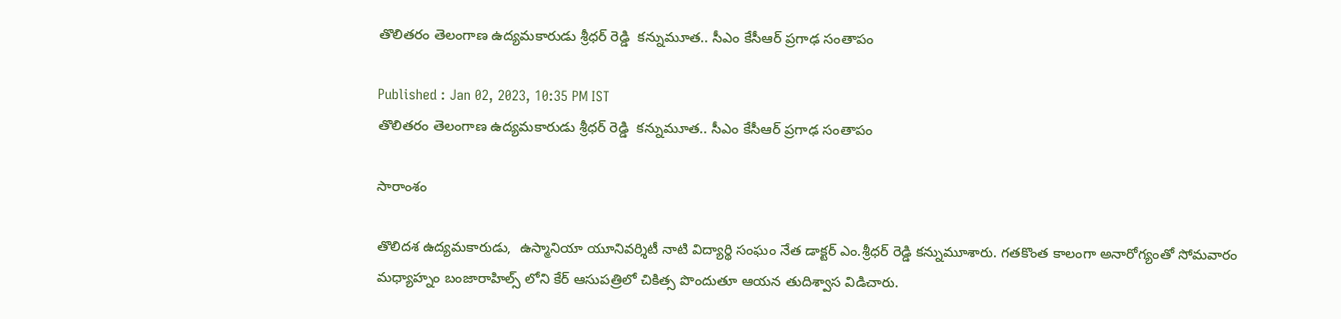తొలితరం తెలంగాణ ఉద్యమకారుడు శ్రీధర్ రెడ్డి  కన్నుమూత.. సీఎం కేసీఆర్ ప్రగాఢ సంతాపం

Published : Jan 02, 2023, 10:35 PM IST
తొలితరం తెలంగాణ ఉద్యమకారుడు శ్రీధర్ రెడ్డి  కన్నుమూత.. సీఎం కేసీఆర్ ప్రగాఢ సంతాపం

సారాంశం

తొలిదశ ఉద్యమకారుడు,  ఉస్మానియా యూనివర్శిటీ నాటి విద్యార్థి సంఘం నేత డాక్టర్ ఎం.శ్రీధర్ రెడ్డి కన్నుమూశారు. గతకొంత కాలంగా అనారోగ్యంతో సోమవారం మధ్యాహ్నం బంజారాహిల్స్ లోని కేర్ ఆసుపత్రిలో చికిత్స పొందుతూ ఆయన తుదిశ్వాస విడిచారు.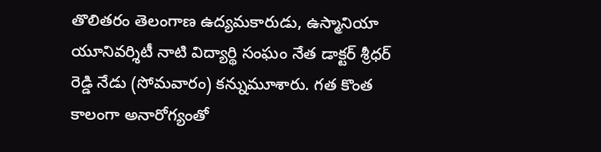తొలితరం తెలంగాణ ఉద్యమకారుడు, ఉస్మానియా యూనివర్శిటీ నాటి విద్యార్థి సంఘం నేత డాక్టర్ శ్రీధర్ రెడ్డి నేడు (సోమవారం) కన్నుమూశారు. గత కొంత కాలంగా అనారోగ్యంతో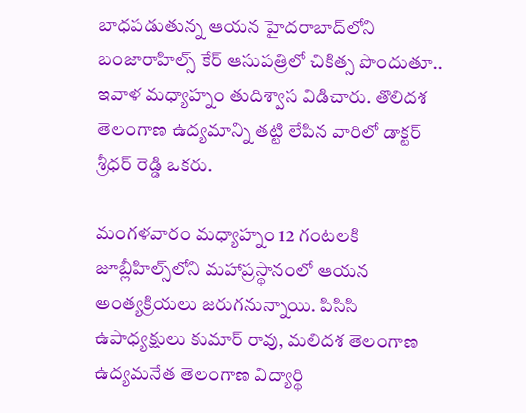బాధపడుతున్న ఆయన హైదరాబాద్‌లోని బంజారాహిల్స్ కేర్ ఆసుపత్రిలో చికిత్స పొందుతూ.. ఇవాళ మధ్యాహ్నం తుదిశ్వాస విడిచారు. తొలిదశ తెలంగాణ ఉద్యమాన్ని తట్టి లేపిన వారిలో డాక్టర్ శ్రీధర్ రెడ్డి ఒకరు.

మంగళవారం మధ్యాహ్నం 12 గంటలకి జూబ్లీహిల్స్‌లోని మహాప్రస్థానంలో ఆయన  అంత్యక్రియలు జరుగనున్నాయి. పిసిసి ఉపాధ్యక్షులు కుమార్ రావు, మలిదశ తెలంగాణ ఉద్యమనేత తెలంగాణ విద్యార్థి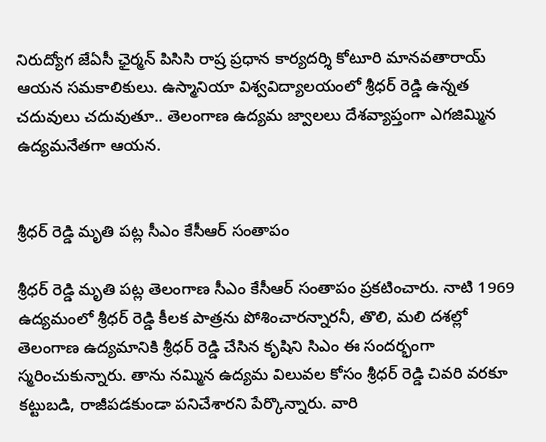నిరుద్యోగ జేఏసీ ఛైర్మన్ పిసిసి రాష్ర ప్రధాన కార్యదర్శి కోటూరి మానవతారాయ్ ఆయన సమకాలికులు. ఉస్మానియా విశ్వవిద్యాలయంలో శ్రీధర్ రెడ్డి ఉన్నత చదువులు చదువుతూ.. తెలంగాణ ఉద్యమ జ్వాలలు దేశవ్యాప్తంగా ఎగజిమ్మిన ఉద్యమనేతగా ఆయన.


శ్రీధర్ రెడ్డి మృతి పట్ల సీఎం కేసీఆర్ సంతాపం

శ్రీధర్ రెడ్డి మృతి పట్ల తెలంగాణ సీఎం కేసీఆర్ సంతాపం ప్రకటించారు. నాటి 1969 ఉద్యమంలో శ్రీధర్ రెడ్డి కీలక పాత్రను పోశించారన్నారనీ, తొలి, మలి దశల్లో తెలంగాణ ఉద్యమానికి శ్రీధర్ రెడ్డి చేసిన కృషిని సిఎం ఈ సందర్భంగా స్మరించుకున్నారు. తాను నమ్మిన ఉద్యమ విలువల కోసం శ్రీధర్ రెడ్డి చివరి వరకూ కట్టుబడి, రాజీపడకుండా పనిచేశారని పేర్కొన్నారు. వారి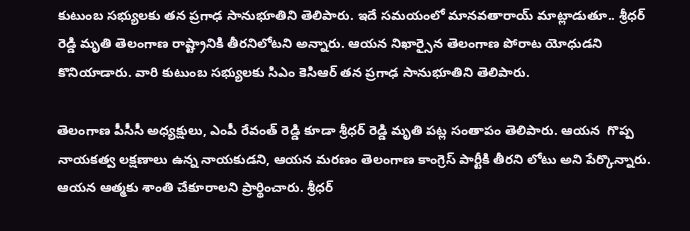కుటుంబ సభ్యులకు తన ప్రగాఢ సానుభూతిని తెలిపారు. ఇదే సమయంలో మానవతారాయ్ మాట్లాడుతూ.. శ్రీధర్ రెడ్డి మృతి తెలంగాణ రాష్ట్రానికి తీరనిలోట‌ని అన్నారు. ఆయన నిఖార్సైన తెలంగాణ పోరాట యోధుడని కొనియాడారు. వారి కుటుంబ సభ్యులకు సిఎం కెసిఆర్ తన ప్రగాఢ సానుభూతిని తెలిపారు.

తెలంగాణ పీసీసీ అధ్యక్షులు, ఎంపీ రేవంత్ రెడ్డి కూడా శ్రీధర్ రెడ్డి మృతి పట్ల సంతాపం తెలిపారు. ఆయన  గొప్ప నాయకత్వ లక్షణాలు ఉన్న నాయకుడని, ఆయన మరణం తెలంగాణ కాంగ్రెస్ పార్టీకి తీరని లోటు అని పేర్కొన్నారు. ఆయన ఆత్మకు శాంతి చేకూరాలని ప్రార్థించారు. శ్రీధర్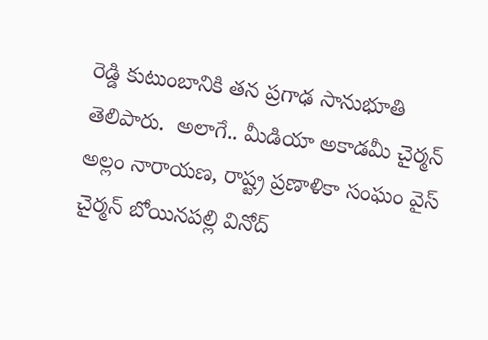రెడ్డి కుటుంబానికి తన ప్రగాఢ సానుభూతి తెలిపారు.  అలాగే.. మీడియా అకాడమీ చైర్మన్ అల్లం నారాయణ, రాష్ట్ర ప్రణాళికా సంఘం వైస్ చైర్మన్ బోయినపల్లి వినోద్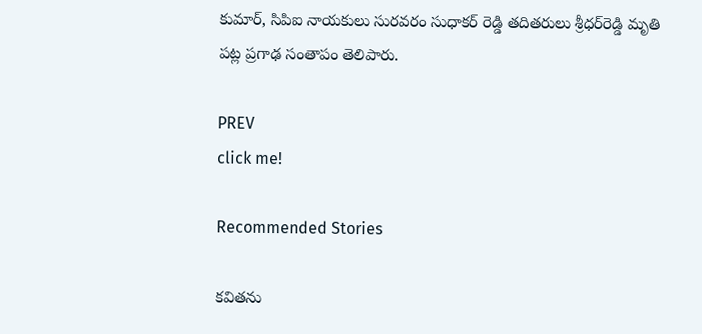కుమార్, సిపిఐ నాయకులు సురవరం సుధాకర్ రెడ్డి తదితరులు శ్రీధర్‌రెడ్డి మృతి పట్ల ప్రగాఢ సంతాపం తెలిపారు.

PREV
click me!

Recommended Stories

కవితను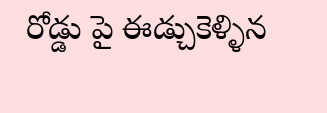రోడ్డు పై ఈడ్చుకెళ్ళిన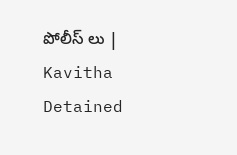పోలీస్ లు | Kavitha Detained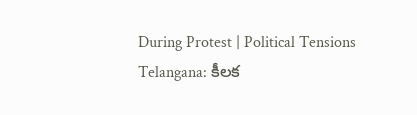During Protest | Political Tensions
Telangana: కీలక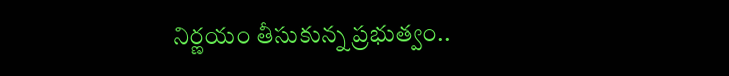నిర్ణయం తీసుకున్న ప్రభుత్వం..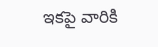ఇకపై వారికి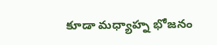కూడా మధ్యాహ్న భోజనం